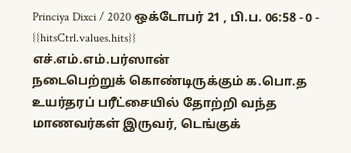Princiya Dixci / 2020 ஒக்டோபர் 21 , பி.ப. 06:58 - 0 - {{hitsCtrl.values.hits}}
எச்.எம்.எம்.பர்ஸான்
நடைபெற்றுக் கொண்டிருக்கும் க.பொ.த உயர்தரப் பரீட்சையில் தோற்றி வந்த மாணவர்கள் இருவர், டெங்குக்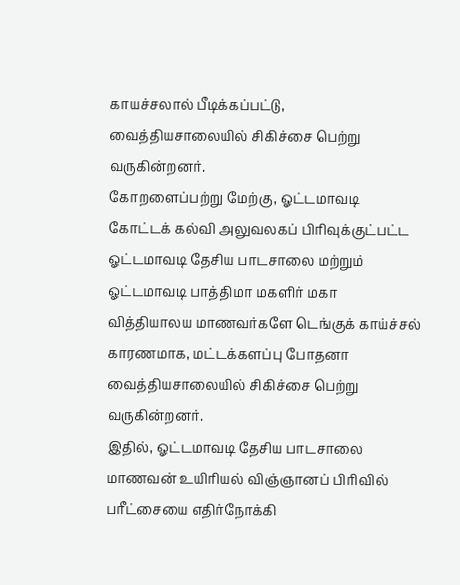காயச்சலால் பீடிக்கப்பட்டு, வைத்தியசாலையில் சிகிச்சை பெற்று வருகின்றனர்.
கோறளைப்பற்று மேற்கு, ஓட்டமாவடி கோட்டக் கல்வி அலுவலகப் பிரிவுக்குட்பட்ட ஓட்டமாவடி தேசிய பாடசாலை மற்றும் ஓட்டமாவடி பாத்திமா மகளிர் மகா வித்தியாலய மாணவர்களே டெங்குக் காய்ச்சல் காரணமாக, மட்டக்களப்பு போதனா வைத்தியசாலையில் சிகிச்சை பெற்று வருகின்றனர்.
இதில், ஓட்டமாவடி தேசிய பாடசாலை மாணவன் உயிரியல் விஞ்ஞானப் பிரிவில் பரீட்சையை எதிர்நோக்கி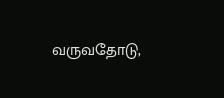வருவதோடு,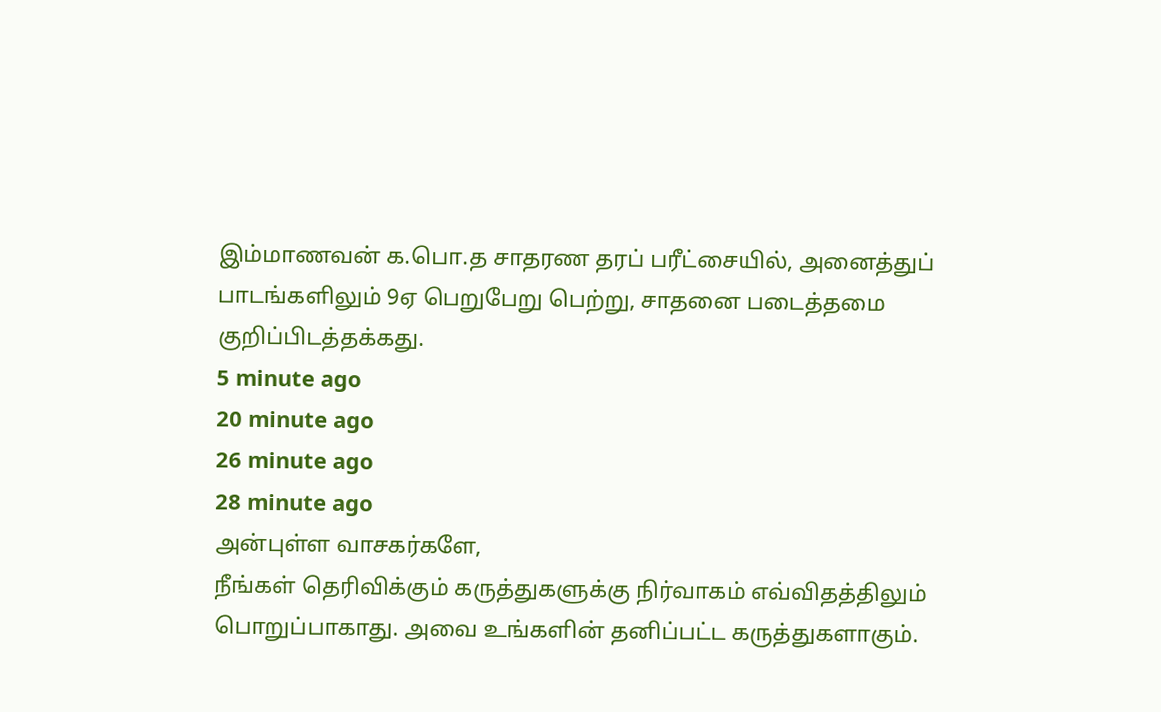இம்மாணவன் க.பொ.த சாதரண தரப் பரீட்சையில், அனைத்துப் பாடங்களிலும் 9ஏ பெறுபேறு பெற்று, சாதனை படைத்தமை குறிப்பிடத்தக்கது.
5 minute ago
20 minute ago
26 minute ago
28 minute ago
அன்புள்ள வாசகர்களே,
நீங்கள் தெரிவிக்கும் கருத்துகளுக்கு நிர்வாகம் எவ்விதத்திலும் பொறுப்பாகாது. அவை உங்களின் தனிப்பட்ட கருத்துகளாகும்.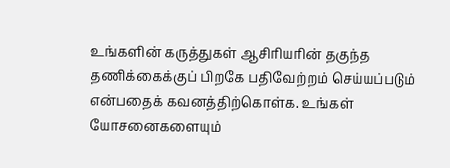உங்களின் கருத்துகள் ஆசிரியரின் தகுந்த தணிக்கைக்குப் பிறகே பதிவேற்றம் செய்யப்படும் என்பதைக் கவனத்திற்கொள்க. உங்கள் யோசனைகளையும்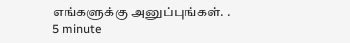எங்களுக்கு அனுப்புங்கள். .
5 minute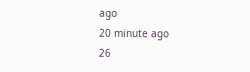ago
20 minute ago
26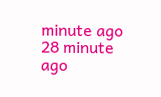minute ago
28 minute ago